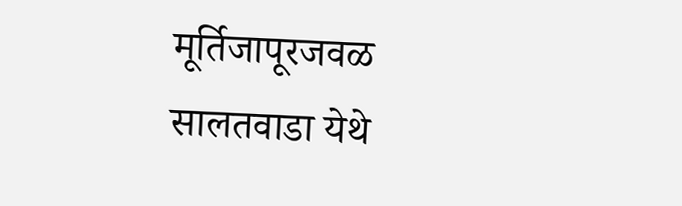मूर्तिजापूरजवळ सालतवाडा येथे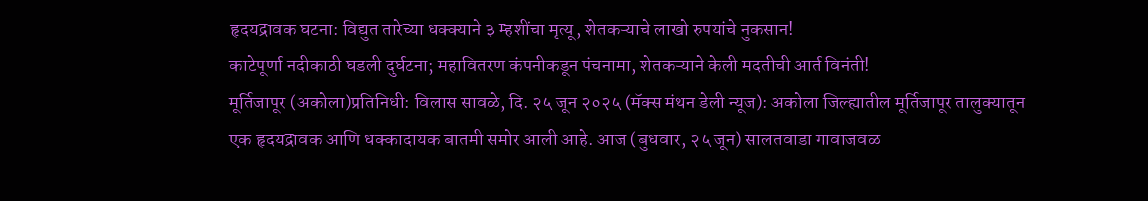हृदयद्रावक घटना: विद्युत तारेच्या धक्क्याने ३ म्हशींचा मृत्यू, शेतकऱ्याचे लाखो रुपयांचे नुकसान!
काटेपूर्णा नदीकाठी घडली दुर्घटना; महावितरण कंपनीकडून पंचनामा, शेतकऱ्याने केली मदतीची आर्त विनंती!
मूर्तिजापूर (अकोला)प्रतिनिधी: विलास सावळे, दि. २५ जून २०२५ (मॅक्स मंथन डेली न्यूज): अकोला जिल्ह्यातील मूर्तिजापूर तालुक्यातून एक हृदयद्रावक आणि धक्कादायक बातमी समोर आली आहे. आज (बुधवार, २५ जून) सालतवाडा गावाजवळ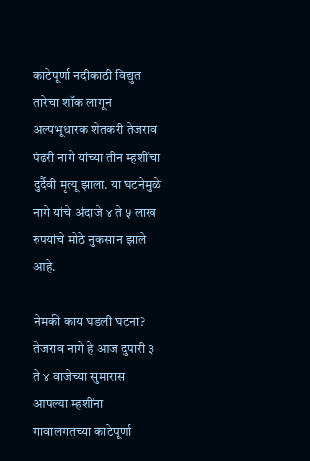काटेपूर्णा नदीकाठी विद्युत तारेचा शॉक लागून अल्पभूधारक शेतकरी तेजराव पंढरी नागे यांच्या तीन म्हशींचा दुर्दैवी मृत्यू झाला. या घटनेमुळे नागे यांचे अंदाजे ४ ते ५ लाख रुपयांचे मोठे नुकसान झाले आहे.

नेमकी काय घडली घटना?
तेजराव नागे हे आज दुपारी ३ ते ४ वाजेच्या सुमारास आपल्या म्हशींना गावालगतच्या काटेपूर्णा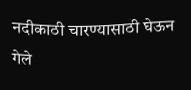नदीकाठी चारण्यासाठी घेऊन गेले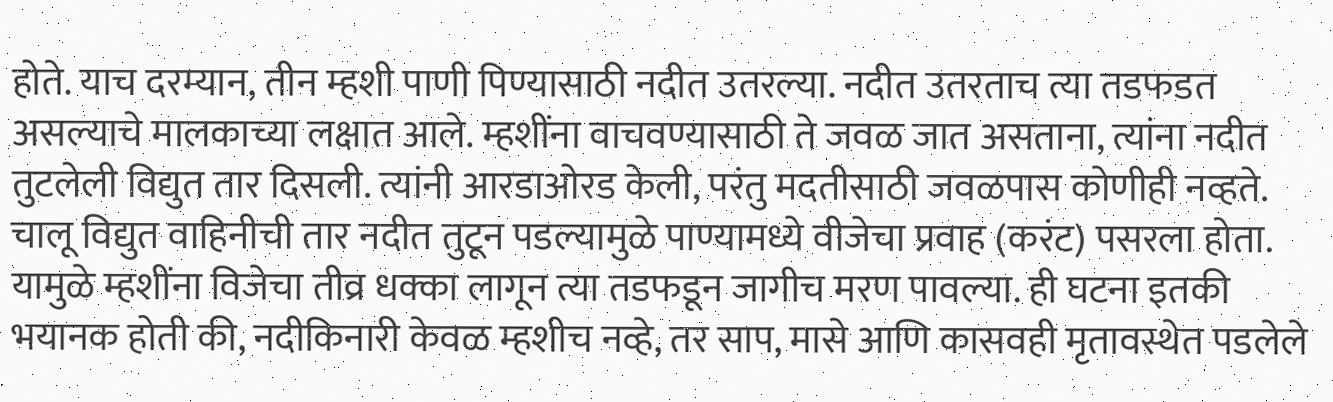होते. याच दरम्यान, तीन म्हशी पाणी पिण्यासाठी नदीत उतरल्या. नदीत उतरताच त्या तडफडत असल्याचे मालकाच्या लक्षात आले. म्हशींना वाचवण्यासाठी ते जवळ जात असताना, त्यांना नदीत तुटलेली विद्युत तार दिसली. त्यांनी आरडाओरड केली, परंतु मदतीसाठी जवळपास कोणीही नव्हते.
चालू विद्युत वाहिनीची तार नदीत तुटून पडल्यामुळे पाण्यामध्ये वीजेचा प्रवाह (करंट) पसरला होता. यामुळे म्हशींना विजेचा तीव्र धक्का लागून त्या तडफडून जागीच मरण पावल्या. ही घटना इतकी भयानक होती की, नदीकिनारी केवळ म्हशीच नव्हे, तर साप, मासे आणि कासवही मृतावस्थेत पडलेले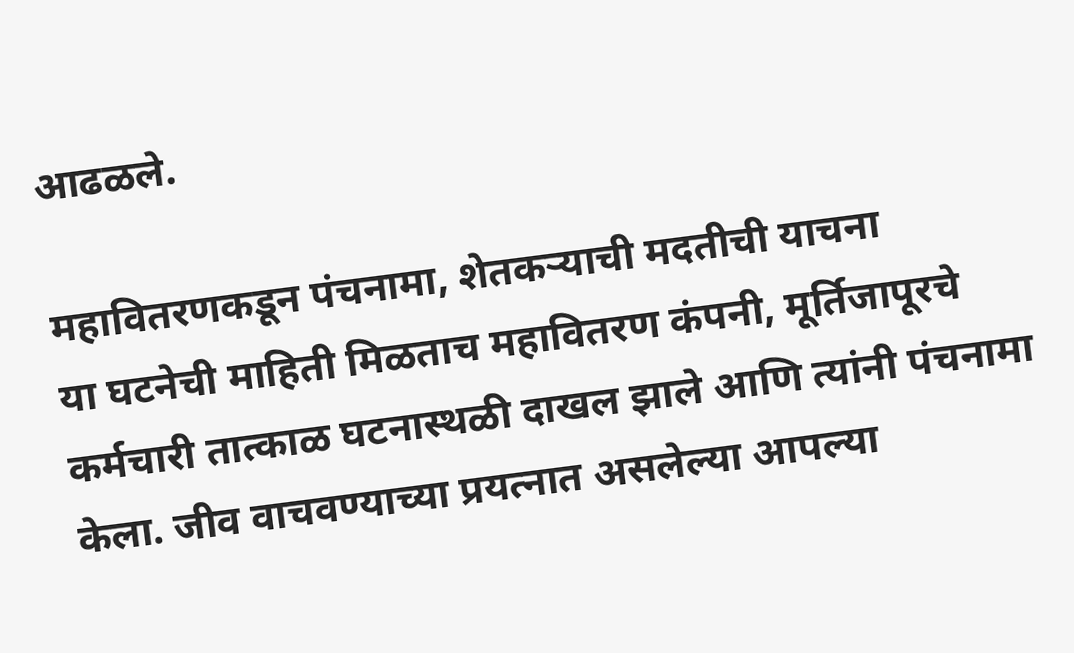आढळले.

महावितरणकडून पंचनामा, शेतकऱ्याची मदतीची याचना
या घटनेची माहिती मिळताच महावितरण कंपनी, मूर्तिजापूरचे कर्मचारी तात्काळ घटनास्थळी दाखल झाले आणि त्यांनी पंचनामा केला. जीव वाचवण्याच्या प्रयत्नात असलेल्या आपल्या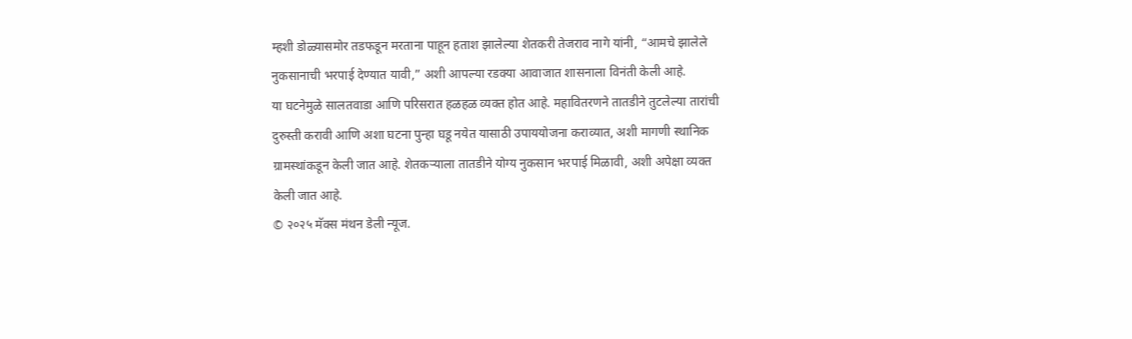म्हशी डोळ्यासमोर तडफडून मरताना पाहून हताश झालेल्या शेतकरी तेजराव नागे यांनी, “आमचे झालेले नुकसानाची भरपाई देण्यात यावी,” अशी आपल्या रडक्या आवाजात शासनाला विनंती केली आहे.
या घटनेमुळे सालतवाडा आणि परिसरात हळहळ व्यक्त होत आहे. महावितरणने तातडीने तुटलेल्या तारांची दुरुस्ती करावी आणि अशा घटना पुन्हा घडू नयेत यासाठी उपाययोजना कराव्यात, अशी मागणी स्थानिक ग्रामस्थांकडून केली जात आहे. शेतकऱ्याला तातडीने योग्य नुकसान भरपाई मिळावी, अशी अपेक्षा व्यक्त केली जात आहे.
© २०२५ मॅक्स मंथन डेली न्यूज.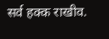सर्व हक्क राखीव.